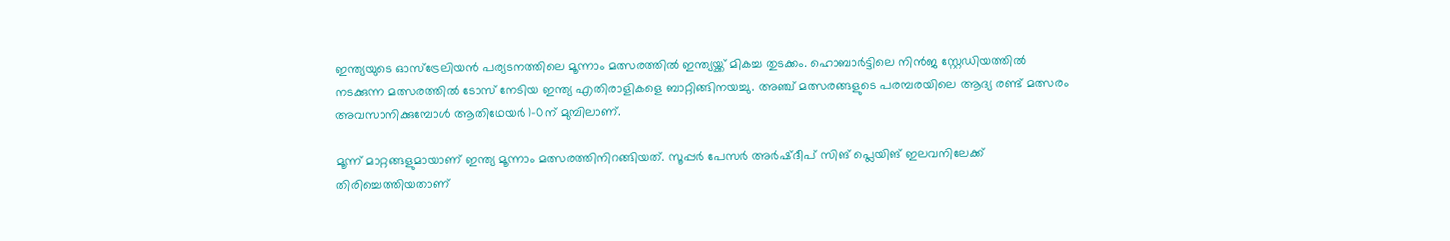ഇന്ത്യയുടെ ഓസ്‌ട്രേലിയന്‍ പര്യടനത്തിലെ മൂന്നാം മത്സരത്തില്‍ ഇന്ത്യയ്ക്ക് മികച്ച തുടക്കം. ഹൊബാര്‍ട്ടിലെ നിന്‍ജ സ്റ്റേഡിയത്തില്‍ നടക്കുന്ന മത്സരത്തില്‍ ടോസ് നേടിയ ഇന്ത്യ എതിരാളികളെ ബാറ്റിങ്ങിനയച്ചു. അഞ്ച് മത്സരങ്ങളുടെ പരമ്പരയിലെ ആദ്യ രണ്ട് മത്സരം അവസാനിക്കുമ്പോള്‍ ആതിഥേയര്‍ 1-0ന് മുമ്പിലാണ്.

മൂന്ന് മാറ്റങ്ങളുമായാണ് ഇന്ത്യ മൂന്നാം മത്സരത്തിനിറങ്ങിയത്. സൂപ്പര്‍ പേസര്‍ അര്‍ഷ്ദീപ് സിങ് പ്ലെയിങ് ഇലവനിലേക്ക് തിരിച്ചെത്തിയതാണ്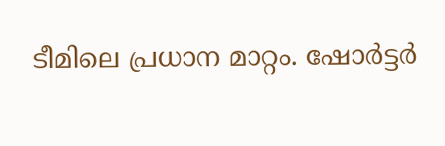ടീമിലെ പ്രധാന മാറ്റം. ഷോര്‍ട്ടര്‍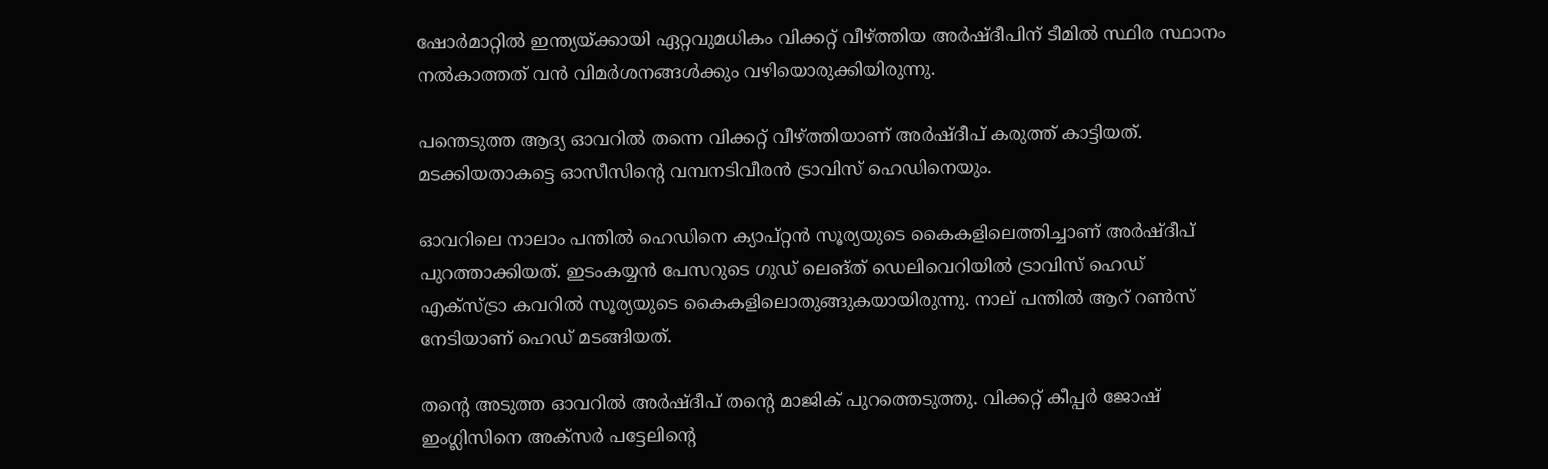ഷോര്‍മാറ്റില്‍ ഇന്ത്യയ്ക്കായി ഏറ്റവുമധികം വിക്കറ്റ് വീഴ്ത്തിയ അര്‍ഷ്ദീപിന് ടീമില്‍ സ്ഥിര സ്ഥാനം നല്‍കാത്തത് വന്‍ വിമര്‍ശനങ്ങള്‍ക്കും വഴിയൊരുക്കിയിരുന്നു.

പന്തെടുത്ത ആദ്യ ഓവറില്‍ തന്നെ വിക്കറ്റ് വീഴ്ത്തിയാണ് അര്‍ഷ്ദീപ് കരുത്ത് കാട്ടിയത്. മടക്കിയതാകട്ടെ ഓസീസിന്റെ വമ്പനടിവീരന്‍ ട്രാവിസ് ഹെഡിനെയും.

ഓവറിലെ നാലാം പന്തില്‍ ഹെഡിനെ ക്യാപ്റ്റന്‍ സൂര്യയുടെ കൈകളിലെത്തിച്ചാണ് അര്‍ഷ്ദീപ് പുറത്താക്കിയത്. ഇടംകയ്യന്‍ പേസറുടെ ഗുഡ് ലെങ്ത് ഡെലിവെറിയില്‍ ട്രാവിസ് ഹെഡ് എക്‌സ്ട്രാ കവറില്‍ സൂര്യയുടെ കൈകളിലൊതുങ്ങുകയായിരുന്നു. നാല് പന്തില്‍ ആറ് റണ്‍സ് നേടിയാണ് ഹെഡ് മടങ്ങിയത്.

തന്റെ അടുത്ത ഓവറില്‍ അര്‍ഷ്ദീപ് തന്റെ മാജിക് പുറത്തെടുത്തു. വിക്കറ്റ് കീപ്പര്‍ ജോഷ് ഇംഗ്ലിസിനെ അക്‌സര്‍ പട്ടേലിന്റെ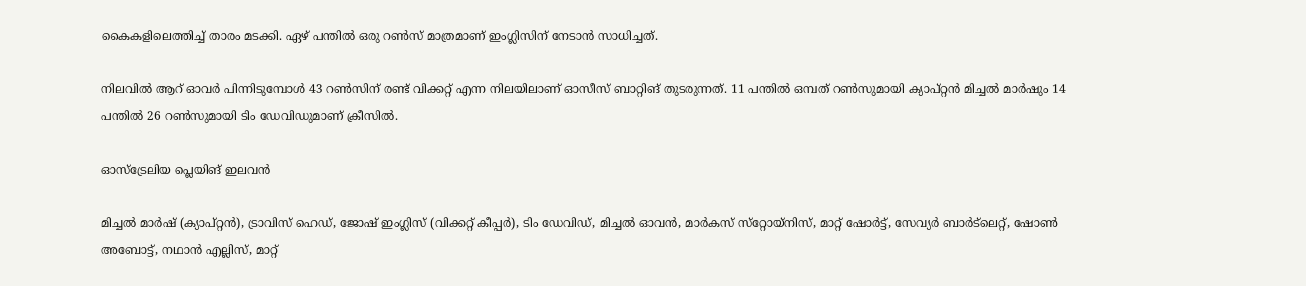കൈകളിലെത്തിച്ച് താരം മടക്കി. ഏഴ് പന്തില്‍ ഒരു റണ്‍സ് മാത്രമാണ് ഇംഗ്ലിസിന് നേടാന്‍ സാധിച്ചത്.

നിലവില്‍ ആറ് ഓവര്‍ പിന്നിടുമ്പോള്‍ 43 റണ്‍സിന് രണ്ട് വിക്കറ്റ് എന്ന നിലയിലാണ് ഓസീസ് ബാറ്റിങ് തുടരുന്നത്. 11 പന്തില്‍ ഒമ്പത് റണ്‍സുമായി ക്യാപ്റ്റന്‍ മിച്ചല്‍ മാര്‍ഷും 14 പന്തില്‍ 26 റണ്‍സുമായി ടിം ഡേവിഡുമാണ് ക്രീസില്‍.

ഓസ്‌ട്രേലിയ പ്ലെയിങ് ഇലവന്‍

മിച്ചല്‍ മാര്‍ഷ് (ക്യാപ്റ്റന്‍), ട്രാവിസ് ഹെഡ്, ജോഷ് ഇംഗ്ലിസ് (വിക്കറ്റ് കീപ്പര്‍), ടിം ഡേവിഡ്, മിച്ചല്‍ ഓവന്‍, മാര്‍കസ് സ്‌റ്റോയ്‌നിസ്, മാറ്റ് ഷോര്‍ട്ട്, സേവ്യര്‍ ബാര്‍ട്‌ലെറ്റ്, ഷോണ്‍ അബോട്ട്, നഥാന്‍ എല്ലിസ്, മാറ്റ്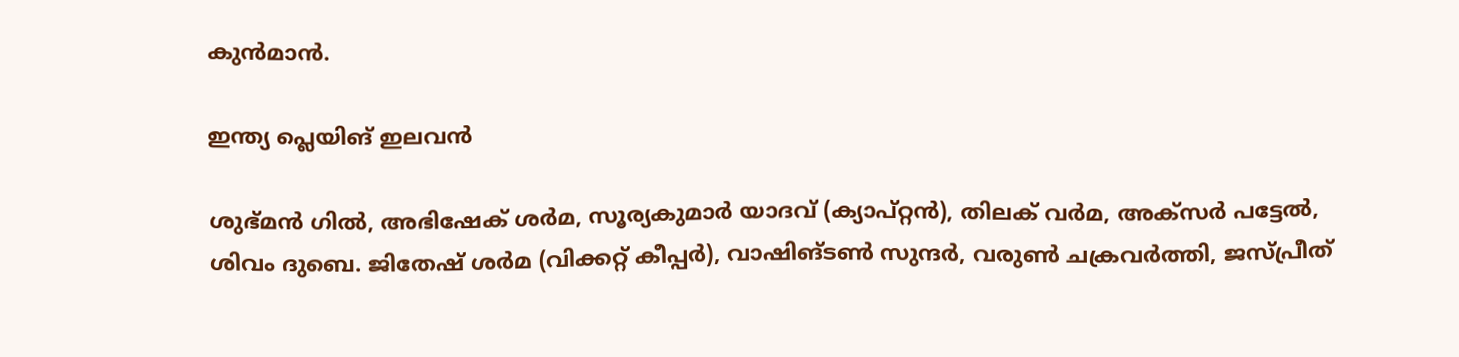കുന്‍മാന്‍.

ഇന്ത്യ പ്ലെയിങ് ഇലവന്‍

ശുഭ്മന്‍ ഗില്‍, അഭിഷേക് ശര്‍മ, സൂര്യകുമാര്‍ യാദവ് (ക്യാപ്റ്റന്‍), തിലക് വര്‍മ, അക്‌സര്‍ പട്ടേല്‍, ശിവം ദുബെ. ജിതേഷ് ശര്‍മ (വിക്കറ്റ് കീപ്പര്‍), വാഷിങ്ടണ്‍ സുന്ദര്‍, വരുണ്‍ ചക്രവര്‍ത്തി, ജസ്പ്രീത്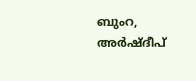ബുംറ, അര്‍ഷ്ദീപ്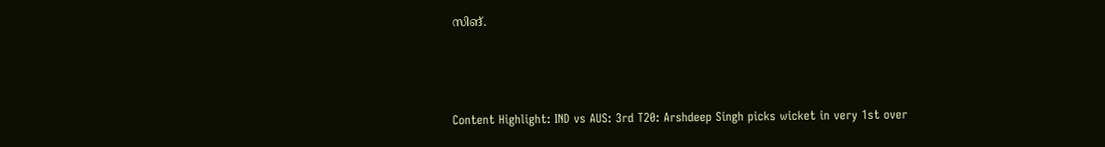സിങ്.



Content Highlight: IND vs AUS: 3rd T20: Arshdeep Singh picks wicket in very 1st over